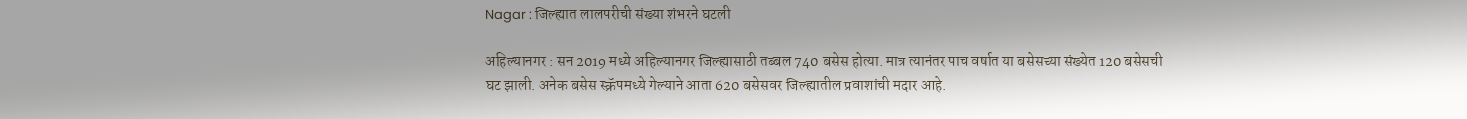Nagar : जिल्ह्यात लालपरीची संख्या शंभरने घटली

अहिल्यानगर : सन 2019 मध्ये अहिल्यानगर जिल्ह्यासाठी तब्बल 740 बसेस होत्या. मात्र त्यानंतर पाच वर्षात या बसेसच्या संख्येत 120 बसेसची घट झाली. अनेक बसेस स्क्रॅपमध्ये गेल्याने आता 620 बसेसवर जिल्ह्यातील प्रवाशांची मदार आहे.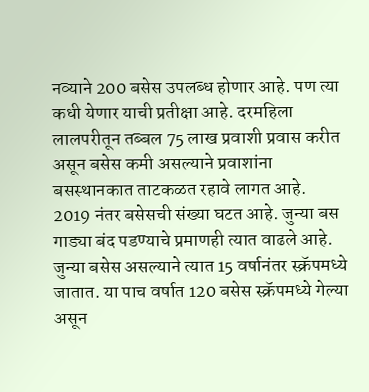नव्याने 200 बसेस उपलब्ध होणार आहे. पण त्या कधी येणार याची प्रतीक्षा आहे. दरमहिला लालपरीतून तब्बल 75 लाख प्रवाशी प्रवास करीत असून बसेस कमी असल्याने प्रवाशांना बसस्थानकात ताटकळत रहावे लागत आहे.
2019 नंतर बसेसची संख्या घटत आहे. जुन्या बस गाड्या बंद पडण्याचे प्रमाणही त्यात वाढले आहे. जुन्या बसेस असल्याने त्यात 15 वर्षानंतर स्क्रॅपमध्ये जातात. या पाच वर्षात 120 बसेस स्क्रॅपमध्ये गेल्या असून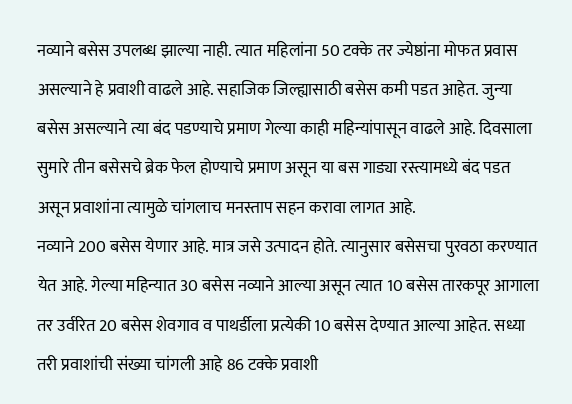नव्याने बसेस उपलब्ध झाल्या नाही. त्यात महिलांना 50 टक्के तर ज्येष्ठांना मोफत प्रवास असल्याने हे प्रवाशी वाढले आहे. सहाजिक जिल्ह्यासाठी बसेस कमी पडत आहेत. जुन्या बसेस असल्याने त्या बंद पडण्याचे प्रमाण गेल्या काही महिन्यांपासून वाढले आहे. दिवसाला सुमारे तीन बसेसचे ब्रेक फेल होण्याचे प्रमाण असून या बस गाड्या रस्त्यामध्ये बंद पडत असून प्रवाशांना त्यामुळे चांगलाच मनस्ताप सहन करावा लागत आहे.
नव्याने 200 बसेस येणार आहे. मात्र जसे उत्पादन होते. त्यानुसार बसेसचा पुरवठा करण्यात येत आहे. गेल्या महिन्यात 30 बसेस नव्याने आल्या असून त्यात 10 बसेस तारकपूर आगाला तर उर्वरित 20 बसेस शेवगाव व पाथर्डीला प्रत्येकी 10 बसेस देण्यात आल्या आहेत. सध्या तरी प्रवाशांची संख्या चांगली आहे 86 टक्के प्रवाशी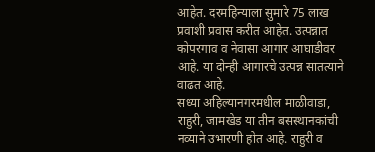आहेत. दरमहिन्याला सुमारे 75 लाख प्रवाशी प्रवास करीत आहेत. उत्पन्नात कोपरगाव व नेवासा आगार आघाडीवर आहे. या दोन्ही आगारचे उत्पन्न सातत्याने वाढत आहे.
सध्या अहिल्यानगरमधील माळीवाडा, राहुरी, जामखेड या तीन बसस्थानकांची नव्याने उभारणी होत आहे. राहुरी व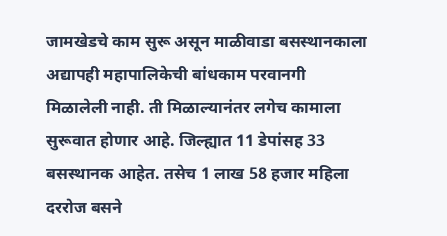जामखेडचे काम सुरू असून माळीवाडा बसस्थानकाला अद्यापही महापालिकेची बांधकाम परवानगी मिळालेली नाही. ती मिळाल्यानंतर लगेच कामाला सुरूवात होणार आहे. जिल्ह्यात 11 डेपांसह 33 बसस्थानक आहेत. तसेच 1 लाख 58 हजार महिला दररोज बसने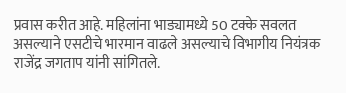प्रवास करीत आहे. महिलांना भाड्यामध्ये 50 टक्के सवलत असल्याने एसटीचे भारमान वाढले असल्याचे विभागीय नियंत्रक राजेंद्र जगताप यांनी सांगितले.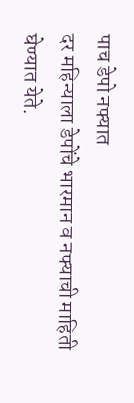पाच डेपो नफ्यात
दर महिन्याला डेपोंचे भारमान व नफ्याची माहिती घेण्यात येते.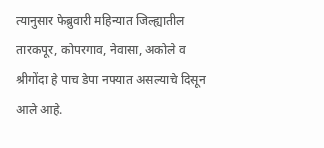त्यानुसार फेब्रुवारी महिन्यात जिल्ह्यातील तारकपूर, कोपरगाव, नेवासा, अकोले व श्रीगोंदा हे पाच डेपा नफ्यात असल्याचे दिसून आले आहे.